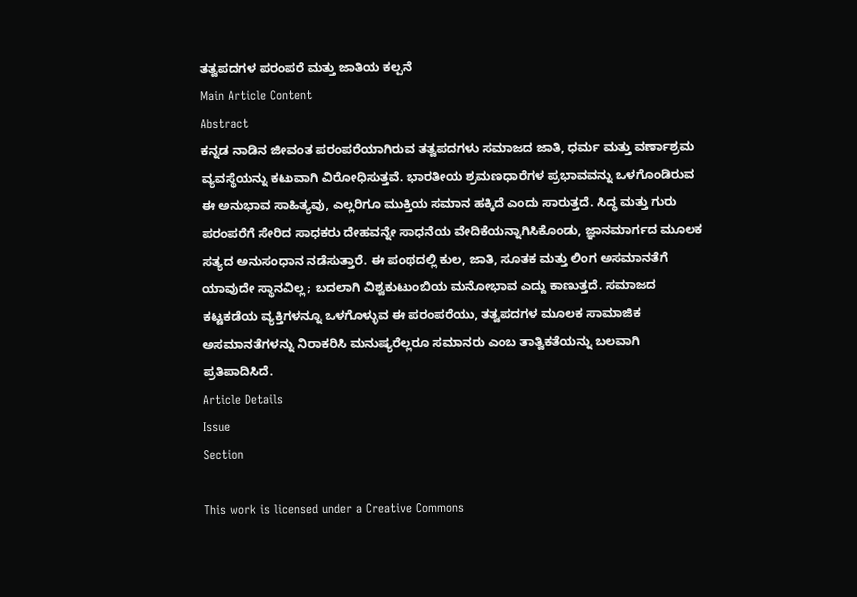ತತ್ವಪದಗಳ ಪರಂಪರೆ ಮತ್ತು ಜಾತಿಯ ಕಲ್ಪನೆ
Main Article Content
Abstract
ಕನ್ನಡ ನಾಡಿನ ಜೀವಂತ ಪರಂಪರೆಯಾಗಿರುವ ತತ್ವಪದಗಳು ಸಮಾಜದ ಜಾತಿ, ಧರ್ಮ ಮತ್ತು ವರ್ಣಾಶ್ರಮ ವ್ಯವಸ್ಥೆಯನ್ನು ಕಟುವಾಗಿ ವಿರೋಧಿಸುತ್ತವೆ. ಭಾರತೀಯ ಶ್ರಮಣಧಾರೆಗಳ ಪ್ರಭಾವವನ್ನು ಒಳಗೊಂಡಿರುವ ಈ ಅನುಭಾವ ಸಾಹಿತ್ಯವು, ಎಲ್ಲರಿಗೂ ಮುಕ್ತಿಯ ಸಮಾನ ಹಕ್ಕಿದೆ ಎಂದು ಸಾರುತ್ತದೆ. ಸಿದ್ಧ ಮತ್ತು ಗುರು ಪರಂಪರೆಗೆ ಸೇರಿದ ಸಾಧಕರು ದೇಹವನ್ನೇ ಸಾಧನೆಯ ವೇದಿಕೆಯನ್ನಾಗಿಸಿಕೊಂಡು, ಜ್ಞಾನಮಾರ್ಗದ ಮೂಲಕ ಸತ್ಯದ ಅನುಸಂಧಾನ ನಡೆಸುತ್ತಾರೆ. ಈ ಪಂಥದಲ್ಲಿ ಕುಲ, ಜಾತಿ, ಸೂತಕ ಮತ್ತು ಲಿಂಗ ಅಸಮಾನತೆಗೆ ಯಾವುದೇ ಸ್ಥಾನವಿಲ್ಲ; ಬದಲಾಗಿ ವಿಶ್ವಕುಟುಂಬಿಯ ಮನೋಭಾವ ಎದ್ದು ಕಾಣುತ್ತದೆ. ಸಮಾಜದ ಕಟ್ಟಕಡೆಯ ವ್ಯಕ್ತಿಗಳನ್ನೂ ಒಳಗೊಳ್ಳುವ ಈ ಪರಂಪರೆಯು, ತತ್ವಪದಗಳ ಮೂಲಕ ಸಾಮಾಜಿಕ ಅಸಮಾನತೆಗಳನ್ನು ನಿರಾಕರಿಸಿ ಮನುಷ್ಯರೆಲ್ಲರೂ ಸಮಾನರು ಎಂಬ ತಾತ್ವಿಕತೆಯನ್ನು ಬಲವಾಗಿ ಪ್ರತಿಪಾದಿಸಿದೆ.
Article Details
Issue
Section

This work is licensed under a Creative Commons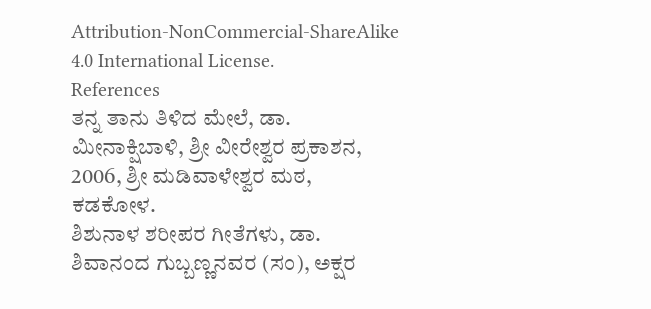Attribution-NonCommercial-ShareAlike 4.0 International License.
References
ತನ್ನ ತಾನು ತಿಳಿದ ಮೇಲೆ, ಡಾ. ಮೀನಾಕ್ಷಿಬಾಳಿ, ಶ್ರೀ ವೀರೇಶ್ವರ ಪ್ರಕಾಶನ, 2006, ಶ್ರೀ ಮಡಿವಾಳೇಶ್ವರ ಮಠ, ಕಡಕೋಳ.
ಶಿಶುನಾಳ ಶರೀಪರ ಗೀತೆಗಳು, ಡಾ. ಶಿವಾನಂದ ಗುಬ್ಬಣ್ಣನವರ (ಸಂ), ಅಕ್ಷರ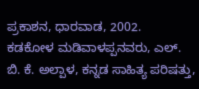ಪ್ರಕಾಶನ, ಧಾರವಾಡ, 2002.
ಕಡಕೋಳ ಮಡಿವಾಳಪ್ಪನವರು, ಎಲ್. ಬಿ. ಕೆ. ಅಲ್ಪಾಳ, ಕನ್ನಡ ಸಾಹಿತ್ಯ ಪರಿಷತ್ತು,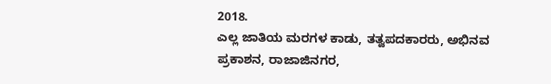2018.
ಎಲ್ಲ ಜಾತಿಯ ಮರಗಳ ಕಾಡು, ತತ್ವಪದಕಾರರು, ಅಭಿನವ ಪ್ರಕಾಶನ, ರಾಜಾಜಿನಗರ,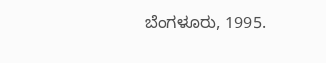ಬೆಂಗಳೂರು, 1995.